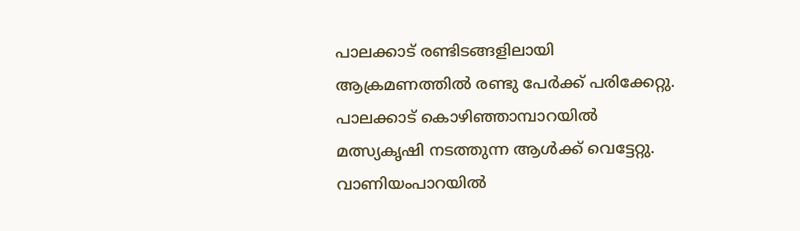പാലക്കാട് രണ്ടിടങ്ങളിലായി ആക്രമണത്തിൽ രണ്ടു പേര്‍ക്ക് പരിക്കേറ്റു. പാലക്കാട് കൊഴിഞ്ഞാമ്പാറയിൽ മത്സ്യകൃഷി നടത്തുന്ന ആൾക്ക് വെട്ടേറ്റു. വാണിയംപാറയിൽ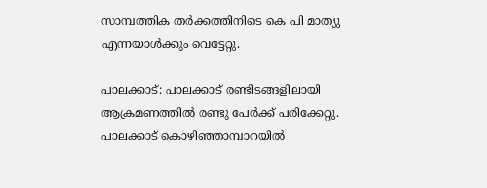സാമ്പത്തിക തർക്കത്തിനിടെ കെ പി മാത്യു എന്നയാള്‍ക്കും വെട്ടേറ്റു.

പാലക്കാട്: പാലക്കാട് രണ്ടിടങ്ങളിലായി ആക്രമണത്തിൽ രണ്ടു പേര്‍ക്ക് പരിക്കേറ്റു. പാലക്കാട് കൊഴിഞ്ഞാമ്പാറയിൽ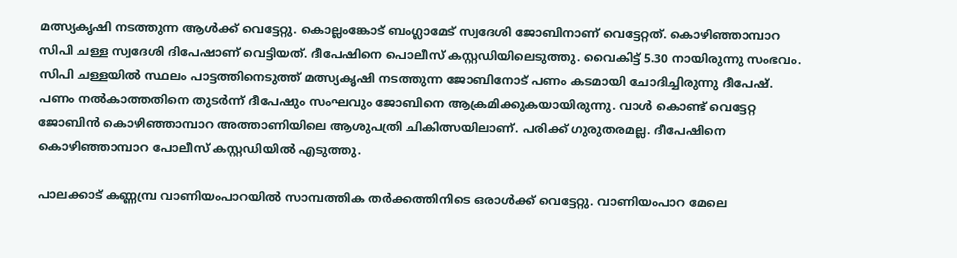മത്സ്യകൃഷി നടത്തുന്ന ആൾക്ക് വെട്ടേറ്റു. കൊല്ലംങ്കോട് ബംഗ്ലാമേട് സ്വദേശി ജോബിനാണ് വെട്ടേറ്റത്. കൊഴിഞ്ഞാമ്പാറ സിപി ചള്ള സ്വദേശി ദിപേഷാണ് വെട്ടിയത്. ദീപേഷിനെ പൊലീസ് കസ്റ്റഡിയിലെടുത്തു. വൈകിട്ട് 5.30 നായിരുന്നു സംഭവം. സിപി ചള്ളയിൽ സ്ഥലം പാട്ടത്തിനെടുത്ത് മത്സ്യകൃഷി നടത്തുന്ന ജോബിനോട് പണം കടമായി ചോദിച്ചിരുന്നു ദീപേഷ്. പണം നൽകാത്തതിനെ തുടർന്ന് ദീപേഷും സംഘവും ജോബിനെ ആക്രമിക്കുകയായിരുന്നു. വാൾ കൊണ്ട് വെട്ടേറ്റ ജോബിൻ കൊഴിഞ്ഞാമ്പാറ അത്താണിയിലെ ആശുപത്രി ചികിത്സയിലാണ്. പരിക്ക് ഗുരുതരമല്ല. ദീപേഷിനെ കൊഴിഞ്ഞാമ്പാറ പോലീസ് കസ്റ്റഡിയിൽ എടുത്തു.

പാലക്കാട് കണ്ണമ്പ്ര വാണിയംപാറയിൽ സാമ്പത്തിക തർക്കത്തിനിടെ ഒരാൾക്ക് വെട്ടേറ്റു. വാണിയംപാറ മേലെ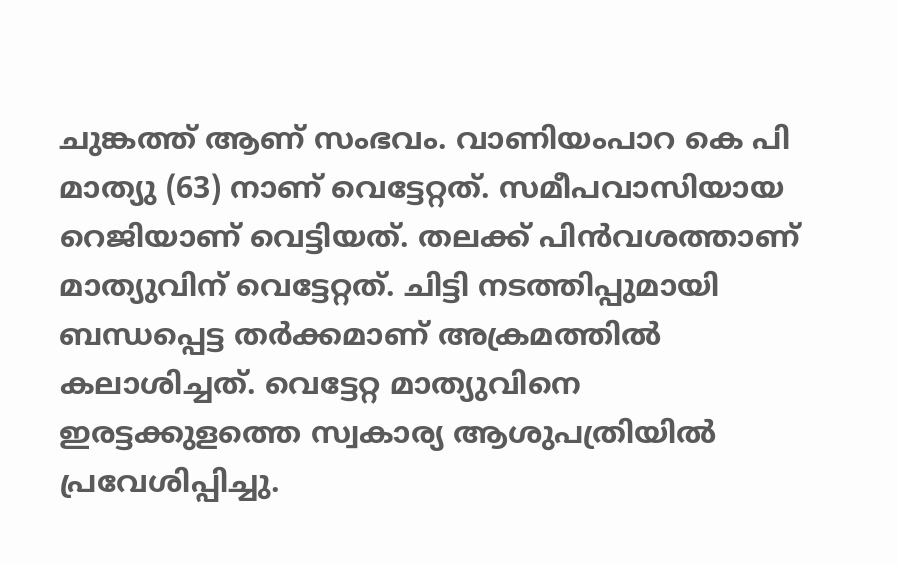ചുങ്കത്ത് ആണ് സംഭവം. വാണിയംപാറ കെ പി മാത്യു (63) നാണ് വെട്ടേറ്റത്. സമീപവാസിയായ റെജിയാണ് വെട്ടിയത്. തലക്ക് പിൻവശത്താണ് മാത്യുവിന് വെട്ടേറ്റത്. ചിട്ടി നടത്തിപ്പുമായി ബന്ധപ്പെട്ട തർക്കമാണ് അക്രമത്തിൽ കലാശിച്ചത്. വെട്ടേറ്റ മാത്യുവിനെ ഇരട്ടക്കുളത്തെ സ്വകാര്യ ആശുപത്രിയിൽ പ്രവേശിപ്പിച്ചു.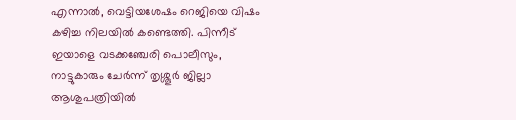എന്നാൽ, വെട്ടിയശേഷം റെജിയെ വിഷം കഴിച്ച നിലയിൽ കണ്ടെത്തി. പിന്നീട് ഇയാളെ വടക്കഞ്ചേരി പൊലീസും, നാട്ടുകാരും ചേർന്ന് തൃശ്ശൂർ ജില്ലാ ആശുപത്രിയിൽ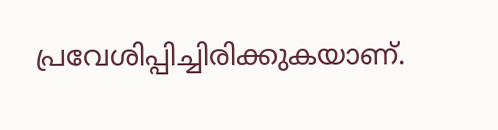പ്രവേശിപ്പിച്ചിരിക്കുകയാണ്.